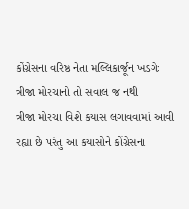કોંગ્રેસના વરિષ્ઠ નેતા મલ્લિકાર્જૂન ખડગેઃ ત્રીજા મોરચાનો તો સવાલ જ નથી
ત્રીજા મોરચા વિશે કયાસ લગાવવામાં આવી રહ્યા છે પરંતુ આ કયાસોને કોંગ્રેસના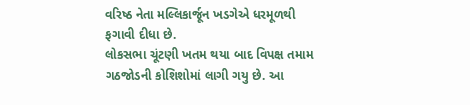વરિષ્ઠ નેતા મલ્લિકાર્જૂન ખડગેએ ધરમૂળથી ફગાવી દીધા છે.
લોકસભા ચૂંટણી ખતમ થયા બાદ વિપક્ષ તમામ ગઠજોડની કોશિશોમાં લાગી ગયુ છે. આ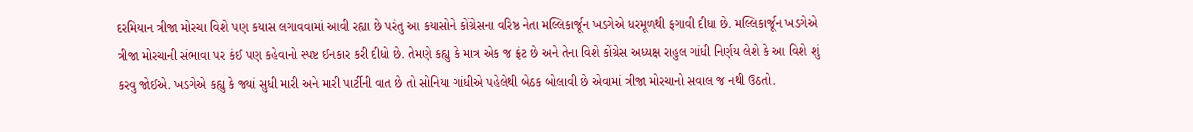દરમિયાન ત્રીજા મોરચા વિશે પણ કયાસ લગાવવામાં આવી રહ્યા છે પરંતુ આ કયાસોને કોંગ્રેસના વરિષ્ઠ નેતા મલ્લિકાર્જૂન ખડગેએ ધરમૂળથી ફગાવી દીધા છે. મલ્લિકાર્જૂન ખડગેએ ત્રીજા મોરચાની સંભાવા પર કંઈ પણ કહેવાનો સ્પષ્ટ ઈનકાર કરી દીધો છે. તેમણે કહ્યુ કે માત્ર એક જ ફ્રંટ છે અને તેના વિશે કોંગ્રેસ અધ્યક્ષ રાહુલ ગાંધી નિર્ણય લેશે કે આ વિશે શું કરવુ જોઈએ. ખડગેએ કહ્યુ કે જ્યાં સુધી મારી અને મારી પાર્ટીની વાત છે તો સોનિયા ગાંધીએ પહેલેથી બેઠક બોલાવી છે એવામાં ત્રીજા મોરચાનો સવાલ જ નથી ઉઠતો.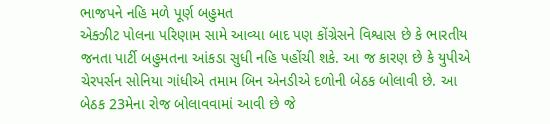ભાજપને નહિ મળે પૂર્ણ બહુમત
એક્ઝીટ પોલના પરિણામ સામે આવ્યા બાદ પણ કોંગ્રેસને વિશ્વાસ છે કે ભારતીય જનતા પાર્ટી બહુમતના આંકડા સુધી નહિ પહોંચી શકે. આ જ કારણ છે કે યુપીએ ચેરપર્સન સોનિયા ગાંધીએ તમામ બિન એનડીએ દળોની બેઠક બોલાવી છે. આ બેઠક 23મેના રોજ બોલાવવામાં આવી છે જે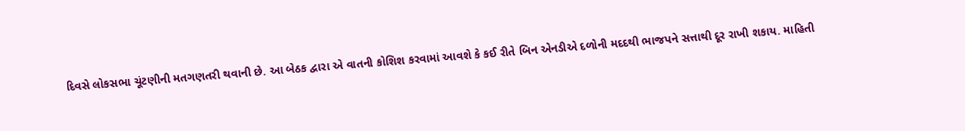દિવસે લોકસભા ચૂંટણીની મતગણતરી થવાની છે. આ બેઠક દ્વારા એ વાતની કોશિશ કરવામાં આવશે કે કઈ રીતે બિન એનડીએ દળોની મદદથી ભાજપને સત્તાથી દૂર રાખી શકાય. માહિતી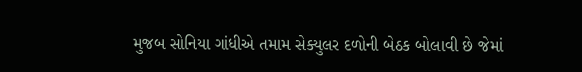મુજબ સોનિયા ગાંધીએ તમામ સેક્યુલર દળોની બેઠક બોલાવી છે જેમાં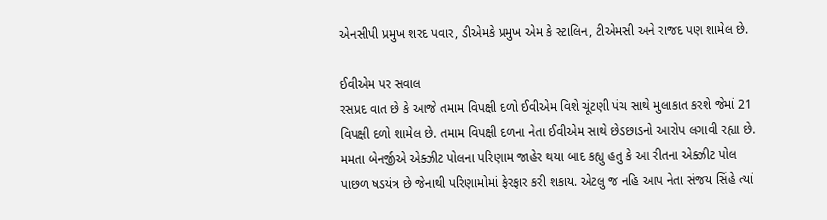એનસીપી પ્રમુખ શરદ પવાર, ડીએમકે પ્રમુખ એમ કે સ્ટાલિન, ટીએમસી અને રાજદ પણ શામેલ છે.

ઈવીએમ પર સવાલ
રસપ્રદ વાત છે કે આજે તમામ વિપક્ષી દળો ઈવીએમ વિશે ચૂંટણી પંચ સાથે મુલાકાત કરશે જેમાં 21 વિપક્ષી દળો શામેલ છે. તમામ વિપક્ષી દળના નેતા ઈવીએમ સાથે છેડછાડનો આરોપ લગાવી રહ્યા છે. મમતા બેનર્જીએ એક્ઝીટ પોલના પરિણામ જાહેર થયા બાદ કહ્યુ હતુ કે આ રીતના એક્ઝીટ પોલ પાછળ ષડયંત્ર છે જેનાથી પરિણામોમાં ફેરફાર કરી શકાય. એટલુ જ નહિ આપ નેતા સંજય સિંહે ત્યાં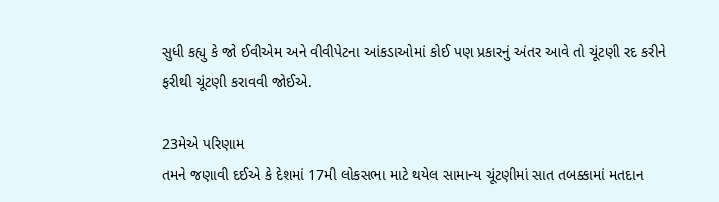સુધી કહ્યુ કે જો ઈવીએમ અને વીવીપેટના આંકડાઓમાં કોઈ પણ પ્રકારનું અંતર આવે તો ચૂંટણી રદ કરીને ફરીથી ચૂંટણી કરાવવી જોઈએ.

23મેએ પરિણામ
તમને જણાવી દઈએ કે દેશમાં 17મી લોકસભા માટે થયેલ સામાન્ય ચૂંટણીમાં સાત તબક્કામાં મતદાન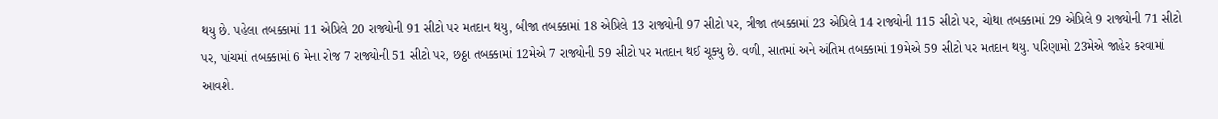થયુ છે. પહેલા તબક્કામાં 11 એપ્રિલે 20 રાજ્યોની 91 સીટો પર મતદાન થયુ, બીજા તબક્કામાં 18 એપ્રિલે 13 રાજ્યોની 97 સીટો પર, ત્રીજા તબક્કામાં 23 એપ્રિલે 14 રાજ્યોની 115 સીટો પર, ચોથા તબક્કામાં 29 એપ્રિલે 9 રાજ્યોની 71 સીટો પર, પાંચમાં તબક્કામાં 6 મેના રોજ 7 રાજ્યોની 51 સીટો પર, છઠ્ઠા તબક્કામાં 12મેએ 7 રાજ્યોની 59 સીટો પર મતદાન થઈ ચૂક્યુ છે. વળી, સાતમાં અને અંતિમ તબક્કામાં 19મેએ 59 સીટો પર મતદાન થયુ. પરિણામો 23મેએ જાહેર કરવામાં આવશે.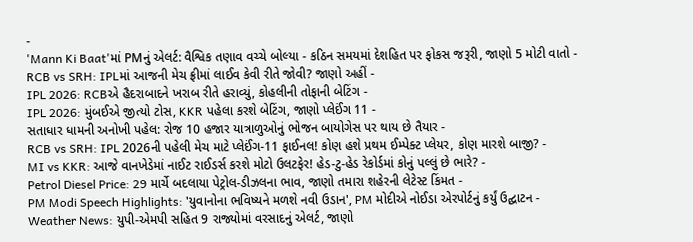-
'Mann Ki Baat'માં PMનું એલર્ટ: વૈશ્વિક તણાવ વચ્ચે બોલ્યા - કઠિન સમયમાં દેશહિત પર ફોકસ જરૂરી, જાણો 5 મોટી વાતો -
RCB vs SRH: IPLમાં આજની મેચ ફ્રીમાં લાઈવ કેવી રીતે જોવી? જાણો અહીં -
IPL 2026: RCBએ હૈદરાબાદને ખરાબ રીતે હરાવ્યું, કોહલીની તોફાની બેટિંગ -
IPL 2026: મુંબઈએ જીત્યો ટોસ, KKR પહેલા કરશે બેટિંગ, જાણો પ્લેઈંગ 11 -
સતાધાર ધામની અનોખી પહેલ: રોજ 10 હજાર યાત્રાળુઓનું ભોજન બાયોગેસ પર થાય છે તૈયાર -
RCB vs SRH: IPL 2026ની પહેલી મેચ માટે પ્લેઈંગ-11 ફાઈનલ! કોણ હશે પ્રથમ ઈમ્પેક્ટ પ્લેયર, કોણ મારશે બાજી? -
MI vs KKR: આજે વાનખેડેમાં નાઈટ રાઈડર્સ કરશે મોટો ઉલટફેર! હેડ-ટુ-હેડ રેકોર્ડમાં કોનું પલ્લું છે ભારે? -
Petrol Diesel Price: 29 માર્ચે બદલાયા પેટ્રોલ-ડીઝલના ભાવ, જાણો તમારા શહેરની લેટેસ્ટ કિંમત -
PM Modi Speech Highlights: 'યુવાનોના ભવિષ્યને મળશે નવી ઉડાન', PM મોદીએ નોઈડા એરપોર્ટનું કર્યું ઉદ્ઘાટન -
Weather News: યુપી-એમપી સહિત 9 રાજ્યોમાં વરસાદનું એલર્ટ, જાણો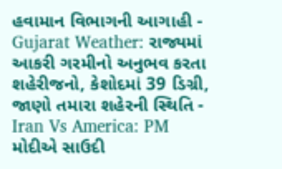હવામાન વિભાગની આગાહી -
Gujarat Weather: રાજ્યમાં આકરી ગરમીનો અનુભવ કરતા શહેરીજનો, કેશોદમાં 39 ડિગ્રી, જાણો તમારા શહેરની સ્થિતિ -
Iran Vs America: PM મોદીએ સાઉદી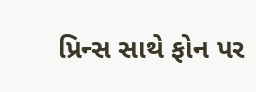પ્રિન્સ સાથે ફોન પર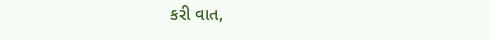કરી વાત,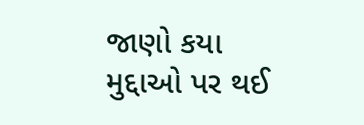જાણો કયા મુદ્દાઓ પર થઈ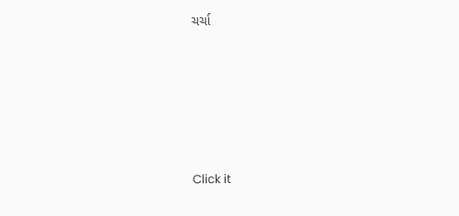ચર્ચા







Click it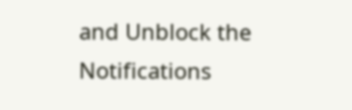and Unblock the Notifications